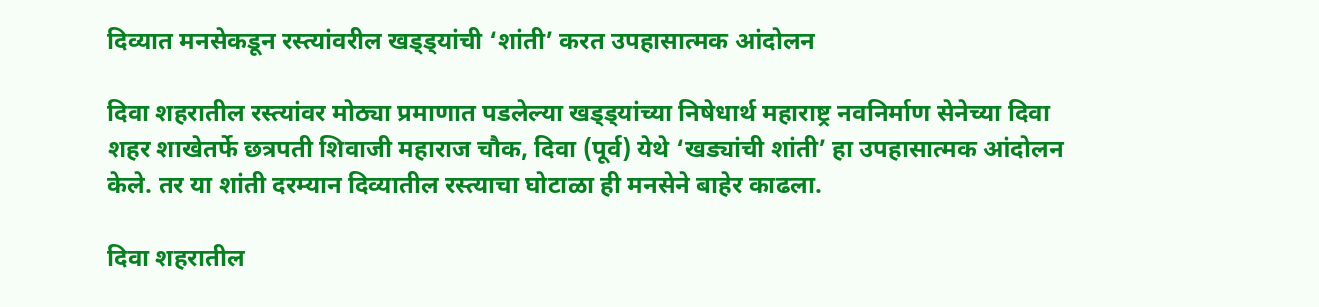दिव्यात मनसेकडून रस्त्यांवरील खड्ड्यांची ‘शांती’ करत उपहासात्मक आंदोलन

दिवा शहरातील रस्त्यांवर मोठ्या प्रमाणात पडलेल्या खड्ड्यांच्या निषेधार्थ महाराष्ट्र नवनिर्माण सेनेच्या दिवा शहर शाखेतर्फे छत्रपती शिवाजी महाराज चौक, दिवा (पूर्व) येथे ‘खड्यांची शांती’ हा उपहासात्मक आंदोलन केले. तर या शांती दरम्यान दिव्यातील रस्त्याचा घोटाळा ही मनसेने बाहेर काढला.

दिवा शहरातील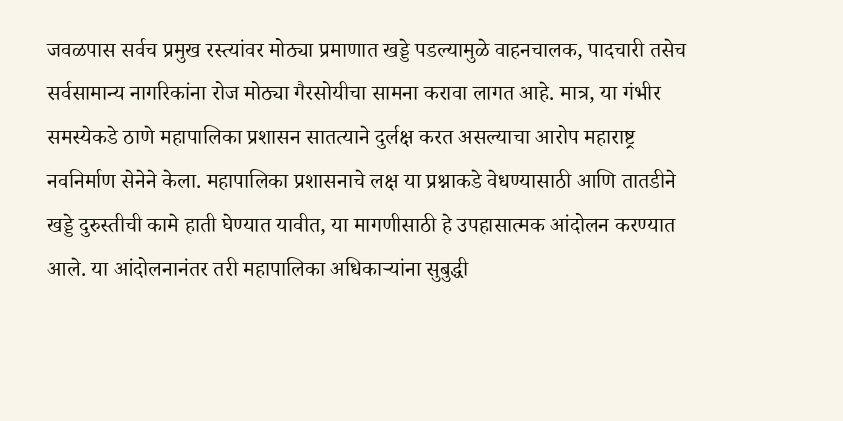जवळपास सर्वच प्रमुख रस्त्यांवर मोठ्या प्रमाणात खड्डे पडल्यामुळे वाहनचालक, पादचारी तसेच सर्वसामान्य नागरिकांना रोज मोठ्या गैरसोयीचा सामना करावा लागत आहे. मात्र, या गंभीर समस्येकडे ठाणे महापालिका प्रशासन सातत्याने दुर्लक्ष करत असल्याचा आरोप महाराष्ट्र नवनिर्माण सेनेने केला. महापालिका प्रशासनाचे लक्ष या प्रश्नाकडे वेधण्यासाठी आणि तातडीने खड्डे दुरुस्तीची कामे हाती घेण्यात यावीत, या मागणीसाठी हे उपहासात्मक आंदोलन करण्यात आले. या आंदोलनानंतर तरी महापालिका अधिकाऱ्यांना सुबुद्धी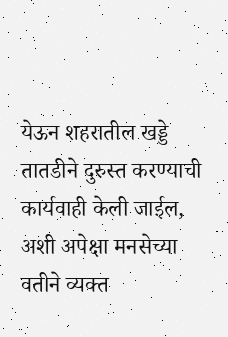येऊन शहरातील खड्डे तातडीने दुरुस्त करण्याची कार्यवाही केली जाईल, अशी अपेक्षा मनसेच्या वतीने व्यक्त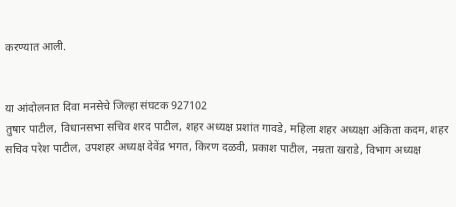करण्यात आली.


या आंदोलनात दिवा मनसेचे जिल्हा संघटक 927102
तुषार पाटील, विधानसभा सचिव शरद पाटील, शहर अध्यक्ष प्रशांत गावडे, महिला शहर अध्यक्षा अंकिता कदम, शहर सचिव परेश पाटील, उपशहर अध्यक्ष देवेंद्र भगत, किरण दळवी, प्रकाश पाटील, नम्रता खराडे, विभाग अध्यक्ष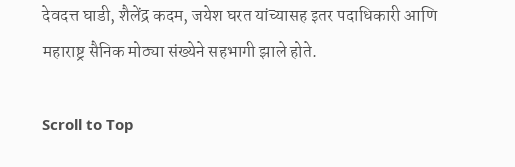देवदत्त घाडी, शैलेंद्र कदम, जयेश घरत यांच्यासह इतर पदाधिकारी आणि महाराष्ट्र सैनिक मोठ्या संख्येने सहभागी झाले होते.

Scroll to Top